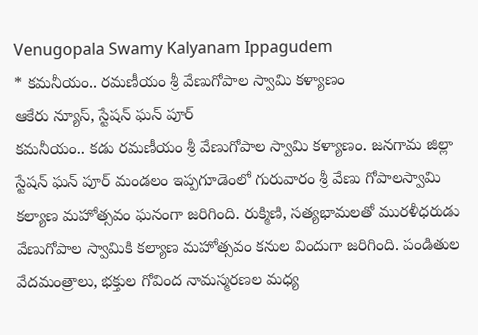Venugopala Swamy Kalyanam Ippagudem
* కమనీయం.. రమణీయం శ్రీ వేణుగోపాల స్వామి కళ్యాణం
ఆకేరు న్యూస్, స్టేషన్ ఘన్ పూర్
కమనీయం.. కడు రమణీయం శ్రీ వేణుగోపాల స్వామి కళ్యాణం. జనగామ జిల్లా స్టేషన్ ఘన్ పూర్ మండలం ఇప్పగూడెంలో గురువారం శ్రీ వేణు గోపాలస్వామి కల్యాణ మహోత్సవం ఘనంగా జరిగింది. రుక్మిణి, సత్యభామలతో మురళీధరుడు వేణుగోపాల స్వామికి కల్యాణ మహోత్సవం కనుల విందుగా జరిగింది. పండితుల వేదమంత్రాలు, భక్తుల గోవింద నామస్మరణల మధ్య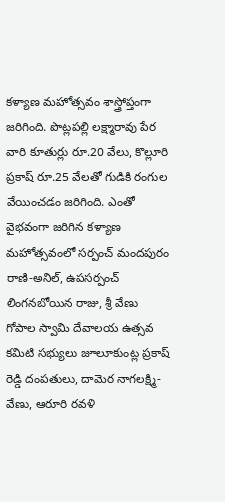కళ్యాణ మహోత్సవం శాస్త్రోప్తంగా జరిగింది. పొట్లపల్లి లక్ష్మారావు పేర వారి కూతుర్లు రూ.20 వేలు, కొల్లూరి ప్రకాష్ రూ.25 వేలతో గుడికి రంగుల వేయించడం జరిగింది. ఎంతో వైభవంగా జరిగిన కళ్యాణ మహోత్సవంలో సర్పంచ్ మందపురం రాణి-అనిల్, ఉపసర్పంచ్ లింగనబోయిన రాజు, శ్రీ వేణు గోపాల స్వామి దేవాలయ ఉత్సవ కమిటి సభ్యులు జూలూకుంట్ల ప్రకాష్ రెడ్డి దంపతులు, దామెర నాగలక్ష్మి-వేణు, ఆరూరి రవళి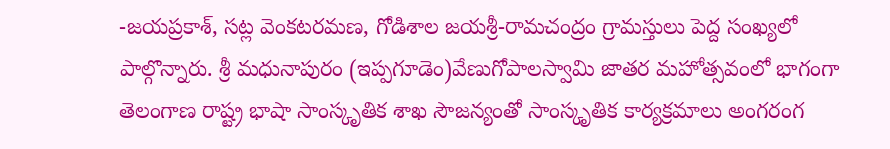-జయప్రకాశ్, సట్ల వెంకటరమణ, గోడిశాల జయశ్రీ-రామచంద్రం గ్రామస్తులు పెద్ద సంఖ్యలో పాల్గొన్నారు. శ్రీ మధునాపురం (ఇప్పగూడెం)వేణుగోపాలస్వామి జాతర మహోత్సవంలో భాగంగా తెలంగాణ రాష్ట్ర భాషా సాంస్కృతిక శాఖ సౌజన్యంతో సాంస్కృతిక కార్యక్రమాలు అంగరంగ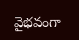వైభవంగా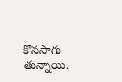కొనసాగు తున్నాయి.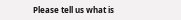Please tell us what is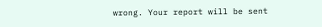wrong. Your report will be sent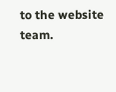to the website team.